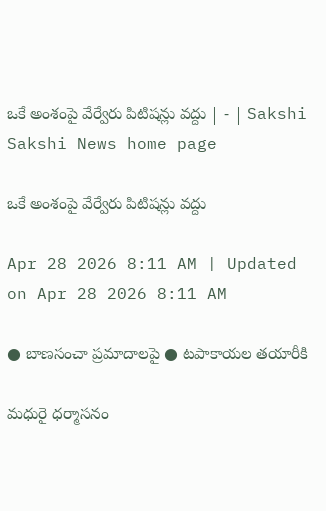ఒకే అంశంపై వేర్వేరు పిటిషన్లు వద్దు | - | Sakshi
Sakshi News home page

ఒకే అంశంపై వేర్వేరు పిటిషన్లు వద్దు

Apr 28 2026 8:11 AM | Updated on Apr 28 2026 8:11 AM

● బాణసంచా ప్రమాదాలపై ● టపాకాయల తయారీకి

మధురై ధర్మాసనం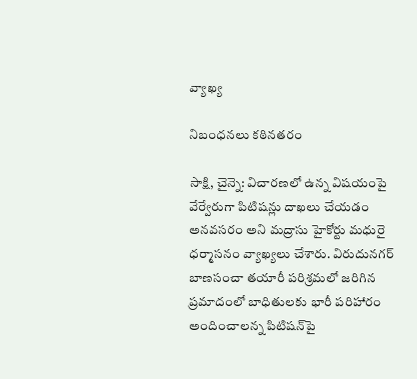వ్యాఖ్య

నిబంధనలు కఠినతరం

సాక్షి, చైన్నె: విచారణలో ఉన్న విషయంపై వేర్వేరుగా పిటిషన్లు దాఖలు చేయడం అనవసరం అని మద్రాసు హైకోర్టు మధురై ధర్మాసనం వ్యాఖ్యలు చేశారు. విరుదునగర్‌ బాణసంచా తయారీ పరిశ్రమలో జరిగిన ప్రమాదంలో బాధితులకు భారీ పరిహారం అందించాలన్న పిటిషన్‌పై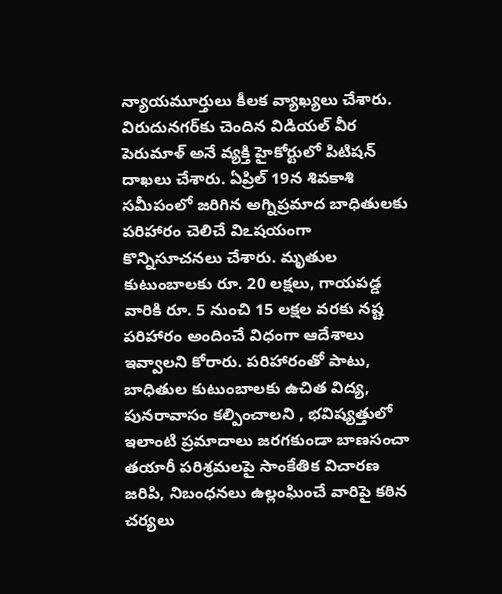న్యాయమూర్తులు కీలక వ్యాఖ్యలు చేశారు. విరుదునగర్‌కు చెందిన విడియల్‌ వీర పెరుమాళ్‌ అనే వ్యక్తి హైకోర్టులో పిటిషన్‌ దాఖలు చేశారు. ఏప్రిల్‌ 19న శివకాశి సమీపంలో జరిగిన అగ్నిప్రమాద బాధితులకు పరిహారం చెలిచే విఽషయంగా కొన్నిసూచనలు చేశారు. మృతుల కుటుంబాలకు రూ. 20 లక్షలు, గాయపడ్డ వారికి రూ. 5 నుంచి 15 లక్షల వరకు నష్ట పరిహారం అందించే విధంగా ఆదేశాలు ఇవ్వాలని కోరారు. పరిహారంతో పాటు, బాధితుల కుటుంబాలకు ఉచిత విద్య, పునరావాసం కల్పించాలని , భవిష్యత్తులో ఇలాంటి ప్రమాదాలు జరగకుండా బాణసంచా తయారీ పరిశ్రమలపై సాంకేతిక విచారణ జరిపి, నిబంధనలు ఉల్లంఘించే వారిపై కఠిన చర్యలు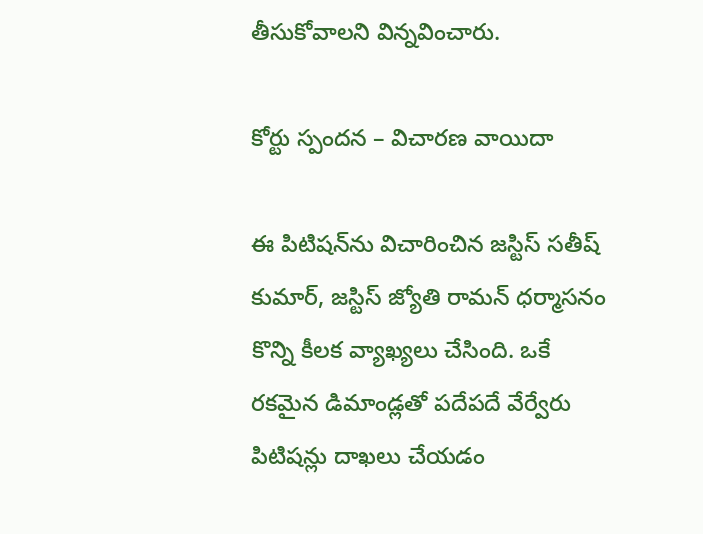తీసుకోవాలని విన్నవించారు.

కోర్టు స్పందన – విచారణ వాయిదా

ఈ పిటిషన్‌ను విచారించిన జస్టిస్‌ సతీష్‌ కుమార్‌, జస్టిస్‌ జ్యోతి రామన్‌ ధర్మాసనం కొన్ని కీలక వ్యాఖ్యలు చేసింది. ఒకే రకమైన డిమాండ్లతో పదేపదే వేర్వేరు పిటిషన్లు దాఖలు చేయడం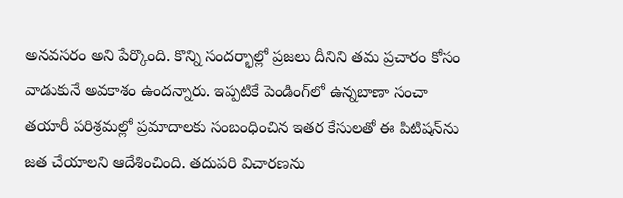అనవసరం అని పేర్కొంది. కొన్ని సందర్భాల్లో ప్రజలు దీనిని తమ ప్రచారం కోసం వాడుకునే అవకాశం ఉందన్నారు. ఇప్పటికే పెండింగ్‌లో ఉన్నబాణా సంచా తయారీ పరిశ్రమల్లో ప్రమాదాలకు సంబంధించిన ఇతర కేసులతో ఈ పిటిషన్‌ను జత చేయాలని ఆదేశించింది. తదుపరి విచారణను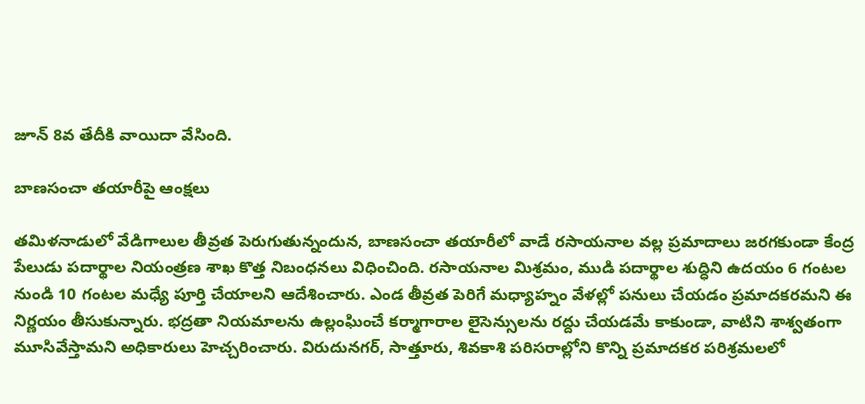జూన్‌ 8వ తేదీకి వాయిదా వేసింది.

బాణసంచా తయారీపై ఆంక్షలు

తమిళనాడులో వేడిగాలుల తీవ్రత పెరుగుతున్నందున, బాణసంచా తయారీలో వాడే రసాయనాల వల్ల ప్రమాదాలు జరగకుండా కేంద్ర పేలుడు పదార్థాల నియంత్రణ శాఖ కొత్త నిబంధనలు విధించింది. రసాయనాల మిశ్రమం, ముడి పదార్థాల శుద్ధిని ఉదయం 6 గంటల నుండి 10 గంటల మధ్యే పూర్తి చేయాలని ఆదేశించారు. ఎండ తీవ్రత పెరిగే మధ్యాహ్నం వేళల్లో పనులు చేయడం ప్రమాదకరమని ఈ నిర్ణయం తీసుకున్నారు. భద్రతా నియమాలను ఉల్లంఘించే కర్మాగారాల లైసెన్సులను రద్దు చేయడమే కాకుండా, వాటిని శాశ్వతంగా మూసివేస్తామని అధికారులు హెచ్చరించారు. విరుదునగర్‌, సాత్తూరు, శివకాశి పరిసరాల్లోని కొన్ని ప్రమాదకర పరిశ్రమలలో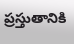ప్రస్తుతానికి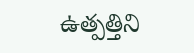ఉత్పత్తిని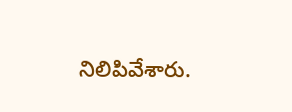నిలిపివేశారు.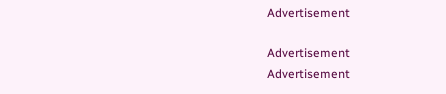Advertisement

Advertisement
Advertisement